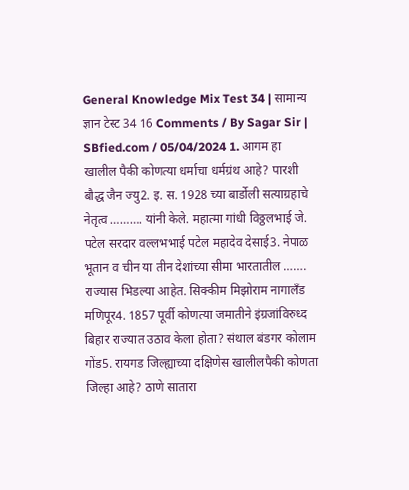General Knowledge Mix Test 34 | सामान्य ज्ञान टेस्ट 34 16 Comments / By Sagar Sir | SBfied.com / 05/04/2024 1. आगम हा खालील पैकी कोणत्या धर्माचा धर्मग्रंथ आहे? पारशी बौद्ध जैन ज्यु2. इ. स. 1928 च्या बार्डोली सत्याग्रहाचे नेतृत्व ………. यांनी केले. महात्मा गांधी विठ्ठलभाई जे. पटेल सरदार वल्लभभाई पटेल महादेव देसाई3. नेपाळ भूतान व चीन या तीन देशांच्या सीमा भारतातील ……. राज्यास भिडल्या आहेत. सिक्कीम मिझोराम नागालँड मणिपूर4. 1857 पूर्वी कोणत्या जमातीने इंग्रजांविरुध्द बिहार राज्यात उठाव केला होता? संथाल बंडगर कोलाम गोंड5. रायगड जिल्ह्याच्या दक्षिणेस खालीलपैकी कोणता जिल्हा आहे? ठाणे सातारा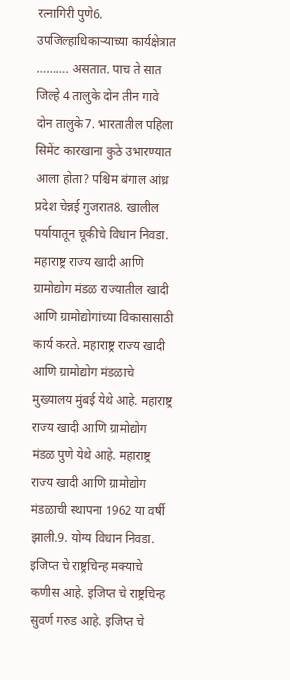रत्नागिरी पुणे6. उपजिल्हाधिकाऱ्याच्या कार्यक्षेत्रात ………. असतात. पाच ते सात जिल्हे 4 तालुके दोन तीन गावे दोन तालुके7. भारतातील पहिला सिमेंट कारखाना कुठे उभारण्यात आला होता? पश्चिम बंगाल आंध्र प्रदेश चेन्नई गुजरात8. खालील पर्यायातून चूकीचे विधान निवडा. महाराष्ट्र राज्य खादी आणि ग्रामोद्योग मंडळ राज्यातील खादी आणि ग्रामोद्योगांच्या विकासासाठी कार्य करते. महाराष्ट्र राज्य खादी आणि ग्रामोद्योग मंडळाचे मुख्यालय मुंबई येथे आहे. महाराष्ट्र राज्य खादी आणि ग्रामोद्योग मंडळ पुणे येथे आहे. महाराष्ट्र राज्य खादी आणि ग्रामोद्योग मंडळाची स्थापना 1962 या वर्षी झाली.9. योग्य विधान निवडा. इजिप्त चे राष्ट्रचिन्ह मक्याचे कणीस आहे. इजिप्त चे राष्ट्रचिन्ह सुवर्ण गरुड आहे. इजिप्त चे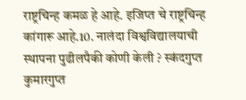राष्ट्रचिन्ह कमळ हे आहे. इजिप्त चे राष्ट्रचिन्ह कांगारू आहे.10. नालंदा विश्वविद्यालयाची स्थापना पुढीलपैकी कोणी केली ? स्कंदगुप्त कुमारगुप्त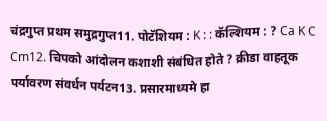चंद्रगुप्त प्रथम समुद्रगुप्त11. पोटॅशियम : K : : कॅल्शियम : ? Ca K C Cm12. चिपको आंदोलन कशाशी संबंधित होते ? क्रीडा वाहतूक पर्यावरण संवर्धन पर्यटन13. प्रसारमाध्यमे हा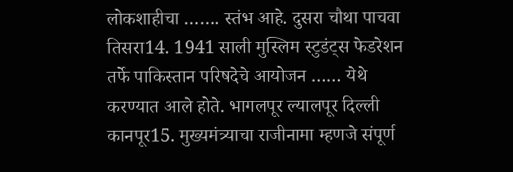लोकशाहीचा ……. स्तंभ आहे. दुसरा चौथा पाचवा तिसरा14. 1941 साली मुस्लिम स्टुडंट्स फेडरेशन तर्फे पाकिस्तान परिषदेचे आयोजन …… येथे करण्यात आले होते. भागलपूर ल्यालपूर दिल्ली कानपूर15. मुख्यमंत्र्याचा राजीनामा म्हणजे संपूर्ण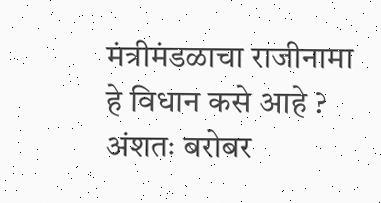मंत्रीमंडळाचा राजीनामा हे विधान कसे आहे ? अंशतः बरोबर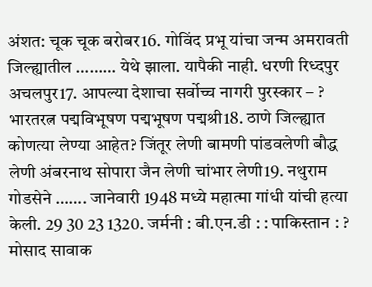अंशत: चूक चूक बरोबर16. गोविंद प्रभू यांचा जन्म अमरावती जिल्ह्यातील ……… येथे झाला. यापैकी नाही. धरणी रिध्दपुर अचलपुर17. आपल्या देशाचा सर्वोच्च नागरी पुरस्कार – ? भारतरत्न पद्मविभूषण पद्मभूषण पद्मश्री18. ठाणे जिल्ह्यात कोणत्या लेण्या आहेत? जिंतूर लेणी बामणी पांडवलेणी बौद्ध लेणी अंबरनाथ सोपारा जैन लेणी चांभार लेणी19. नथुराम गोडसेने ……. जानेवारी 1948 मध्ये महात्मा गांधी यांची हत्या केली. 29 30 23 1320. जर्मनी : बी.एन.डी : : पाकिस्तान : ? मोसाद सावाक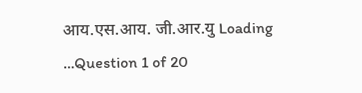आय.एस.आय. जी.आर.यु Loading …Question 1 of 20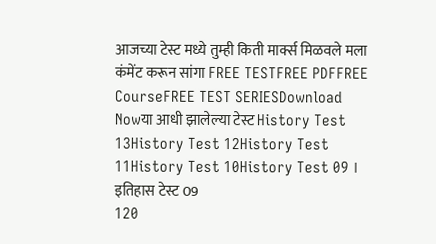आजच्या टेस्ट मध्ये तुम्ही किती मार्क्स मिळवले मला कंमेंट करून सांगा FREE TESTFREE PDFFREE CourseFREE TEST SERIESDownload Nowया आधी झालेल्या टेस्ट History Test 13History Test 12History Test 11History Test 10History Test 09 । इतिहास टेस्ट 09
120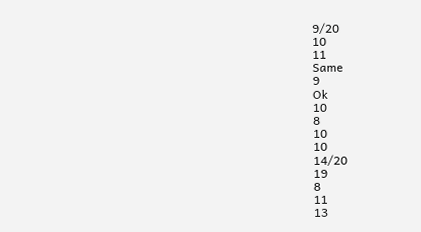9/20
10
11
Same
9
Ok
10
8
10
10
14/20
19
8
11
13